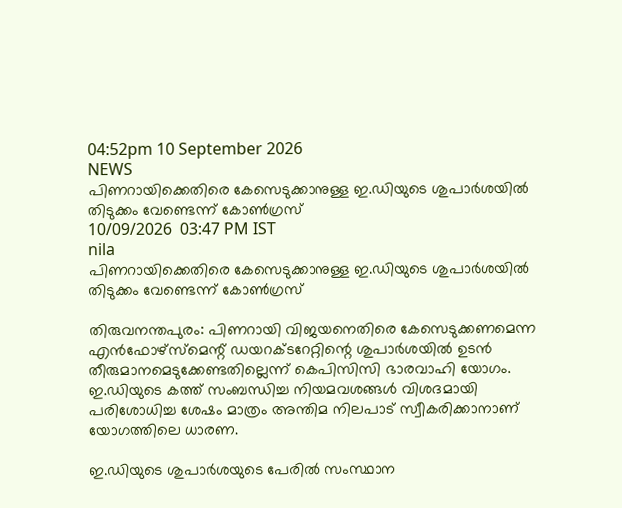04:52pm 10 September 2026
NEWS
പിണറായിക്കെതിരെ കേസെടുക്കാനുള്ള ഇ.ഡിയുടെ ശുപാർശയിൽ തിടുക്കം വേണ്ടെന്ന് കോൺഗ്രസ്
10/09/2026  03:47 PM IST
nila
പിണറായിക്കെതിരെ കേസെടുക്കാനുള്ള ഇ.ഡിയുടെ ശുപാർശയിൽ തിടുക്കം വേണ്ടെന്ന് കോൺഗ്രസ്

തിരുവനന്തപുരം: പിണറായി വിജയനെതിരെ കേസെടുക്കണമെന്ന എൻഫോഴ്‌സ്‌മെന്റ് ഡയറക്ടറേറ്റിന്റെ ശുപാർശയിൽ ഉടൻ തീരുമാനമെടുക്കേണ്ടതില്ലെന്ന് കെപിസിസി ഭാരവാഹി യോഗം. ഇ.ഡിയുടെ കത്ത് സംബന്ധിച്ച നിയമവശങ്ങൾ വിശദമായി പരിശോധിച്ച ശേഷം മാത്രം അന്തിമ നിലപാട് സ്വീകരിക്കാനാണ് യോഗത്തിലെ ധാരണ.

ഇ.ഡിയുടെ ശുപാർശയുടെ പേരിൽ സംസ്ഥാന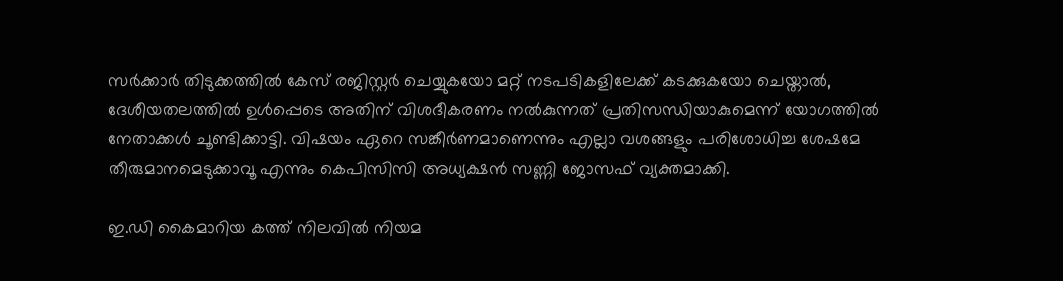സർക്കാർ തിടുക്കത്തിൽ കേസ് രജിസ്റ്റർ ചെയ്യുകയോ മറ്റ് നടപടികളിലേക്ക് കടക്കുകയോ ചെയ്താൽ, ദേശീയതലത്തിൽ ഉൾപ്പെടെ അതിന് വിശദീകരണം നൽകുന്നത് പ്രതിസന്ധിയാകുമെന്ന് യോഗത്തിൽ നേതാക്കൾ ചൂണ്ടിക്കാട്ടി. വിഷയം ഏറെ സങ്കീർണമാണെന്നും എല്ലാ വശങ്ങളും പരിശോധിച്ച ശേഷമേ തീരുമാനമെടുക്കാവൂ എന്നും കെപിസിസി അധ്യക്ഷൻ സണ്ണി ജോസഫ് വ്യക്തമാക്കി.

ഇ.ഡി കൈമാറിയ കത്ത് നിലവിൽ നിയമ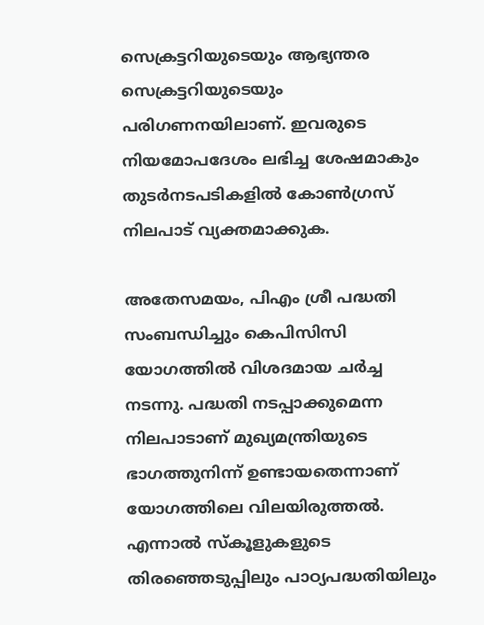സെക്രട്ടറിയുടെയും ആഭ്യന്തര സെക്രട്ടറിയുടെയും പരിഗണനയിലാണ്. ഇവരുടെ നിയമോപദേശം ലഭിച്ച ശേഷമാകും തുടർനടപടികളിൽ കോൺഗ്രസ് നിലപാട് വ്യക്തമാക്കുക.

അതേസമയം, പിഎം ശ്രീ പദ്ധതി സംബന്ധിച്ചും കെപിസിസി യോഗത്തിൽ വിശദമായ ചർച്ച നടന്നു. പദ്ധതി നടപ്പാക്കുമെന്ന നിലപാടാണ് മുഖ്യമന്ത്രിയുടെ ഭാഗത്തുനിന്ന് ഉണ്ടായതെന്നാണ് യോഗത്തിലെ വിലയിരുത്തൽ. എന്നാൽ സ്കൂളുകളുടെ തിരഞ്ഞെടുപ്പിലും പാഠ്യപദ്ധതിയിലും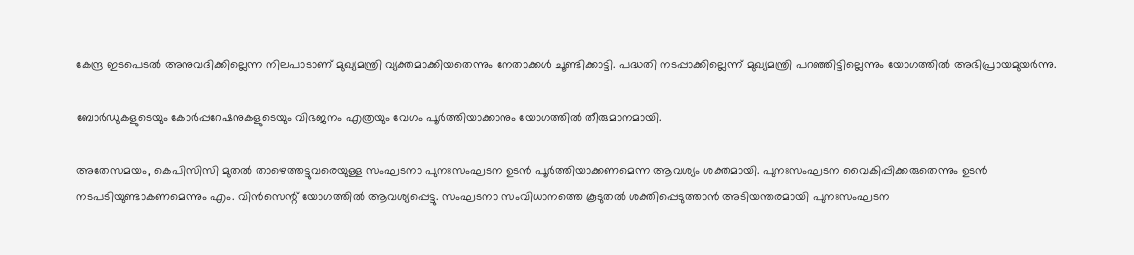കേന്ദ്ര ഇടപെടൽ അനുവദിക്കില്ലെന്ന നിലപാടാണ് മുഖ്യമന്ത്രി വ്യക്തമാക്കിയതെന്നും നേതാക്കൾ ചൂണ്ടിക്കാട്ടി. പദ്ധതി നടപ്പാക്കില്ലെന്ന് മുഖ്യമന്ത്രി പറഞ്ഞിട്ടില്ലെന്നും യോഗത്തിൽ അഭിപ്രായമുയർന്നു.

ബോർഡുകളുടെയും കോർപ്പറേഷനുകളുടെയും വിഭജനം എത്രയും വേഗം പൂർത്തിയാക്കാനും യോഗത്തിൽ തീരുമാനമായി.

അതേസമയം, കെപിസിസി മുതൽ താഴെത്തട്ടുവരെയുള്ള സംഘടനാ പുനഃസംഘടന ഉടൻ പൂർത്തിയാക്കണമെന്ന ആവശ്യം ശക്തമായി. പുനഃസംഘടന വൈകിപ്പിക്കരുതെന്നും ഉടൻ നടപടിയുണ്ടാകണമെന്നും എം. വിൻസെന്റ് യോഗത്തിൽ ആവശ്യപ്പെട്ടു. സംഘടനാ സംവിധാനത്തെ കൂടുതൽ ശക്തിപ്പെടുത്താൻ അടിയന്തരമായി പുനഃസംഘടന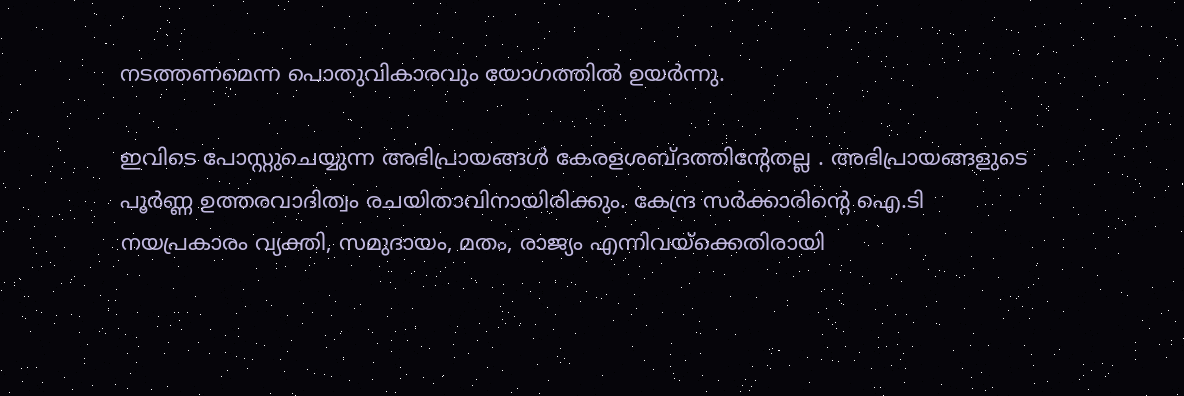നടത്തണമെന്ന പൊതുവികാരവും യോഗത്തിൽ ഉയർന്നു.

ഇവിടെ പോസ്റ്റുചെയ്യുന്ന അഭിപ്രായങ്ങള്‍ കേരളശബ്‌ദത്തിന്റേതല്ല . അഭിപ്രായങ്ങളുടെ പൂര്‍ണ്ണ ഉത്തരവാദിത്വം രചയിതാവിനായിരിക്കും. കേന്ദ്ര സർക്കാരിന്റെ ഐ.ടി നയപ്രകാരം വ്യക്തി, സമുദായം, മതം, രാജ്യം എന്നിവയ്ക്കെതിരായി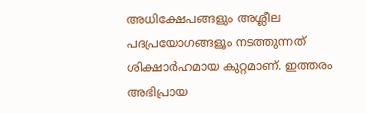അധിക്ഷേപങ്ങളും അശ്ലീല പദപ്രയോഗങ്ങളൂം നടത്തുന്നത് ശിക്ഷാര്‍ഹമായ കുറ്റമാണ്. ഇത്തരം അഭിപ്രായ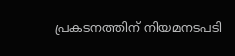പ്രകടനത്തിന് നിയമനടപടി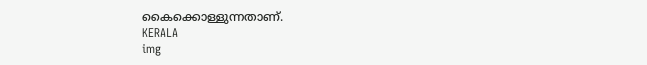കൈക്കൊള്ളുന്നതാണ്.
KERALA
img